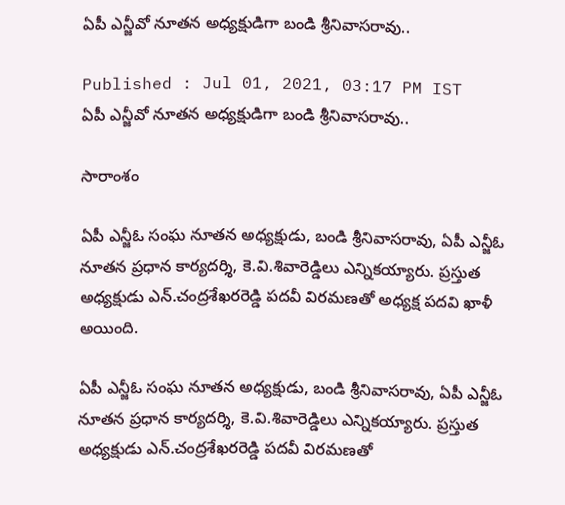ఏపీ ఎన్జీవో నూతన అధ్యక్షుడిగా బండి శ్రీనివాసరావు..

Published : Jul 01, 2021, 03:17 PM IST
ఏపీ ఎన్జీవో నూతన అధ్యక్షుడిగా బండి శ్రీనివాసరావు..

సారాంశం

ఏపీ ఎన్జీఓ సంఘ నూతన అధ్యక్షుడు, బండి శ్రీనివాసరావు, ఏపీ ఎన్జీఓ నూతన ప్రధాన కార్యదర్శి, కె.వి.శివారెడ్డిలు ఎన్నికయ్యారు. ప్రస్తుత అధ్యక్షుడు ఎన్.చంద్రశేఖరరెడ్డి పదవీ విరమణతో అధ్యక్ష పదవి ఖాళీ అయింది.

ఏపీ ఎన్జీఓ సంఘ నూతన అధ్యక్షుడు, బండి శ్రీనివాసరావు, ఏపీ ఎన్జీఓ నూతన ప్రధాన కార్యదర్శి, కె.వి.శివారెడ్డిలు ఎన్నికయ్యారు. ప్రస్తుత అధ్యక్షుడు ఎన్.చంద్రశేఖరరెడ్డి పదవీ విరమణతో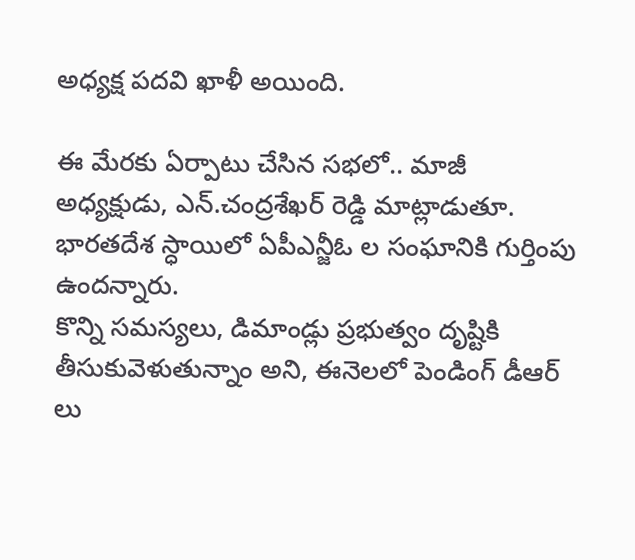అధ్యక్ష పదవి ఖాళీ అయింది.

ఈ మేరకు ఏర్పాటు చేసిన సభలో.. మాజీ అధ్యక్షుడు, ఎన్.చంద్రశేఖర్ రెడ్డి మాట్లాడుతూ. భారతదేశ స్ధాయిలో ఏపీఎన్జీఓ ల సంఘానికి గుర్తింపు ఉందన్నారు.
కొన్ని సమస్యలు, డిమాండ్లు ప్రభుత్వం దృష్టికి తీసుకువెళుతున్నాం అని, ఈనెలలో పెండింగ్ డీఆర్ లు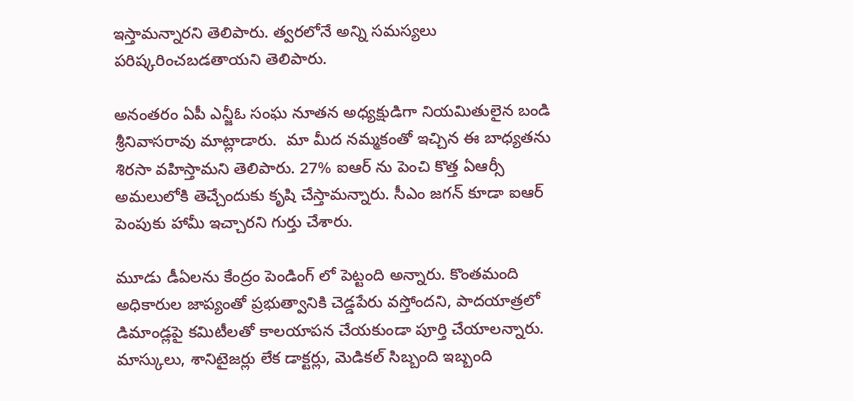ఇస్తామన్నారని తెలిపారు. త్వరలోనే అన్ని సమస్యలు పరిష్కరించబడతాయని తెలిపారు.

అనంతరం ఏపీ ఎన్జీఓ సంఘ నూతన అధ్యక్షుడిగా నియమితులైన బండి శ్రీనివాసరావు మాట్లాడారు.  మా మీద నమ్మకంతో ఇచ్చిన ఈ బాధ్యతను శిరసా వహిస్తామని తెలిపారు. 27% ఐఆర్ ను పెంచి కొత్త ఏఆర్సీ అమలులోకి తెచ్చేందుకు కృషి చేస్తామన్నారు. సీఎం జగన్ కూడా ఐఆర్ పెంపుకు హామీ ఇచ్చారని గుర్తు చేశారు.

మూడు డీఏలను కేంద్రం పెండింగ్ లో పెట్టంది అన్నారు. కొంతమంది అధికారుల జాప్యంతో ప్రభుత్వానికి చెడ్డపేరు వస్తోందని, పాదయాత్రలో డిమాండ్లపై కమిటీలతో కాలయాపన చేయకుండా పూర్తి చేయాలన్నారు. మాస్కులు, శానిటైజర్లు లేక డాక్టర్లు, మెడికల్ సిబ్బంది ఇబ్బంది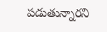పడుతున్నారని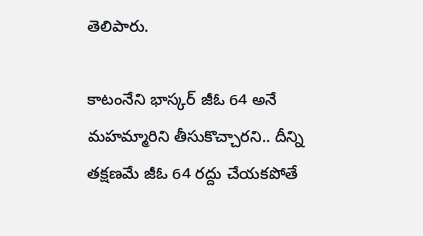తెలిపారు.

కాటంనేని భాస్కర్ జీఓ 64 అనే మహమ్మారిని తీసుకొచ్చారని.. దీన్ని తక్షణమే జీఓ 64 రద్దు చేయకపోతే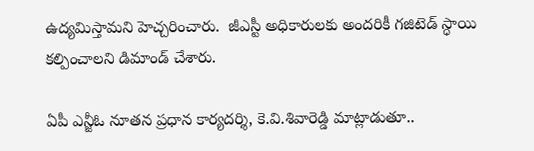ఉద్యమిస్తామని హెచ్చరించారు.  జీఎస్టీ అధికారులకు అందరికీ గజిటెడ్ స్ధాయి కల్పించాలని డిమాండ్ చేశారు.

ఏపీ ఎన్జీఓ నూతన ప్రధాన కార్యదర్శి, కె.వి.శివారెడ్డి మాట్లాడుతూ..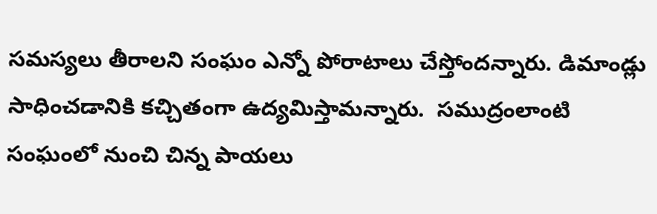సమస్యలు తీరాలని సంఘం ఎన్నో పోరాటాలు చేస్తోందన్నారు. డిమాండ్లు సాధించడానికి కచ్చితంగా ఉద్యమిస్తామన్నారు.  సముద్రంలాంటి సంఘంలో నుంచి చిన్న పాయలు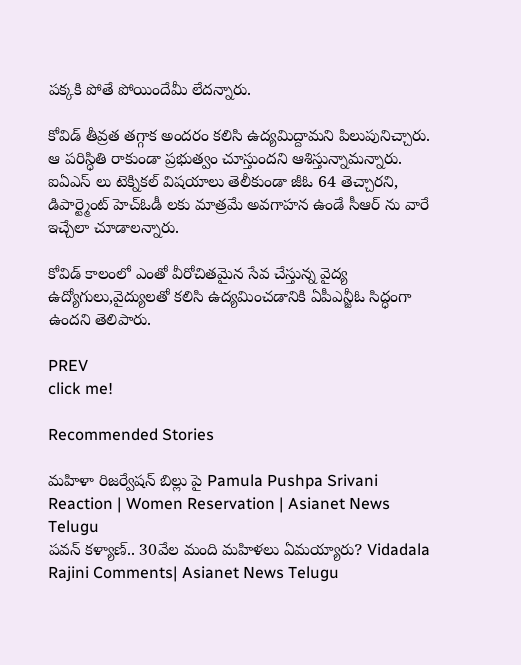పక్కకి పోతే పోయిందేమీ లేదన్నారు.

కోవిడ్ తీవ్రత తగ్గాక అందరం కలిసి ఉద్యమిద్దామని పిలుపునిచ్చారు. ఆ పరిస్ధితి రాకుండా ప్రభుత్వం చూస్తుందని ఆశిస్తున్నామన్నారు.  ఐఏఎస్ లు టెక్నికల్ విషయాలు తెలీకుండా జీఓ 64 తెచ్చారని, డిపార్ట్మెంట్ హెచ్ఓడీ లకు మాత్రమే అవగాహన ఉండే సీఆర్ ను వారే ఇచ్చేలా చూడాలన్నారు.

కోవిడ్ కాలంలో ఎంతో వీరోచితమైన సేవ చేస్తున్న వైద్య ఉద్యోగులు,వైద్యులతో కలిసి ఉద్యమించడానికి ఏపీఎన్జీఓ సిద్ధంగా ఉందని తెలిపారు.

PREV
click me!

Recommended Stories

మహిళా రిజర్వేషన్ బిల్లు పై Pamula Pushpa Srivani Reaction | Women Reservation | Asianet News Telugu
పవన్‌ కళ్యాణ్‌.. 30వేల మంది మహిళలు ఏమయ్యారు? Vidadala Rajini Comments| Asianet News Telugu